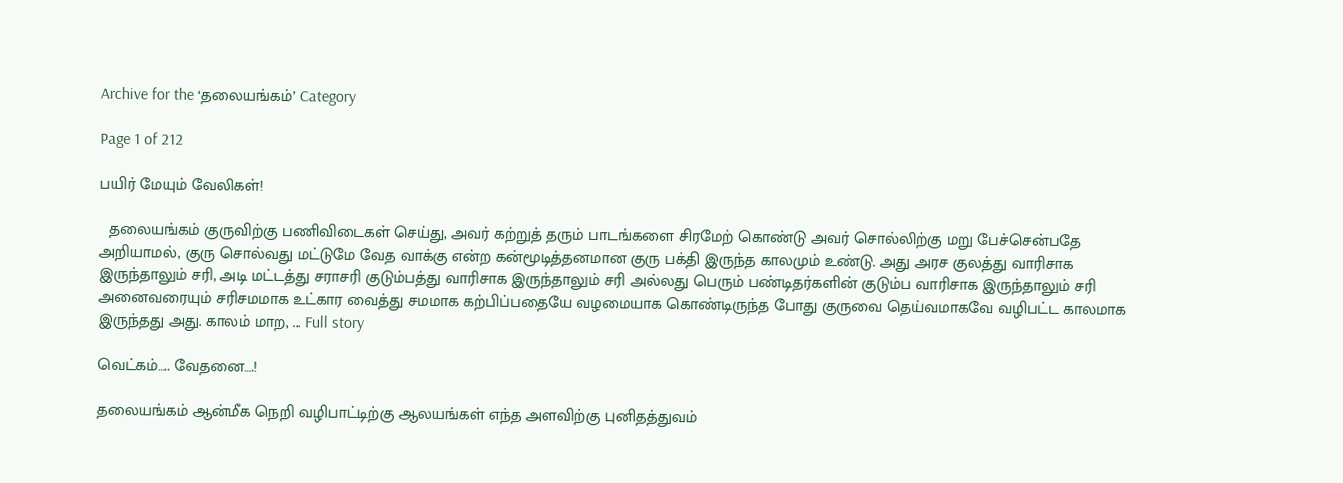Archive for the ‘தலையங்கம்’ Category

Page 1 of 212

பயிர் மேயும் வேலிகள்!

  தலையங்கம் குருவிற்கு பணிவிடைகள் செய்து, அவர் கற்றுத் தரும் பாடங்களை சிரமேற் கொண்டு அவர் சொல்லிற்கு மறு பேச்சென்பதே அறியாமல், குரு சொல்வது மட்டுமே வேத வாக்கு என்ற கன்மூடித்தனமான குரு பக்தி இருந்த காலமும் உண்டு. அது அரச குலத்து வாரிசாக இருந்தாலும் சரி, அடி மட்டத்து சராசரி குடும்பத்து வாரிசாக இருந்தாலும் சரி அல்லது பெரும் பண்டிதர்களின் குடும்ப வாரிசாக இருந்தாலும் சரி அனைவரையும் சரிசமமாக உட்கார வைத்து சமமாக கற்பிப்பதையே வழமையாக கொண்டிருந்த போது குருவை தெய்வமாகவே வழிபட்ட காலமாக இருந்தது அது. காலம் மாற, ... Full story

வெட்கம்….. வேதனை….!

தலையங்கம் ஆன்மீக நெறி வழிபாட்டிற்கு ஆலயங்கள் எந்த அளவிற்கு புனிதத்துவம்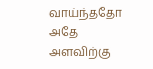வாய்ந்ததோ அதே அளவிற்கு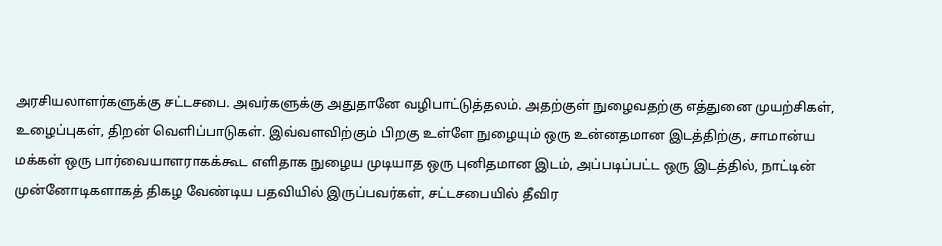அரசியலாளர்களுக்கு சட்டசபை. அவர்களுக்கு அதுதானே வழிபாட்டுத்தலம். அதற்குள் நுழைவதற்கு எத்துனை முயற்சிகள், உழைப்புகள், திறன் வெளிப்பாடுகள். இவ்வளவிற்கும் பிறகு உள்ளே நுழையும் ஒரு உன்னதமான இடத்திற்கு, சாமான்ய மக்கள் ஒரு பார்வையாளராகக்கூட எளிதாக நுழைய முடியாத ஒரு புனிதமான இடம், அப்படிப்பட்ட ஒரு இடத்தில், நாட்டின் முன்னோடிகளாகத் திகழ வேண்டிய பதவியில் இருப்பவர்கள், சட்டசபையில் தீவிர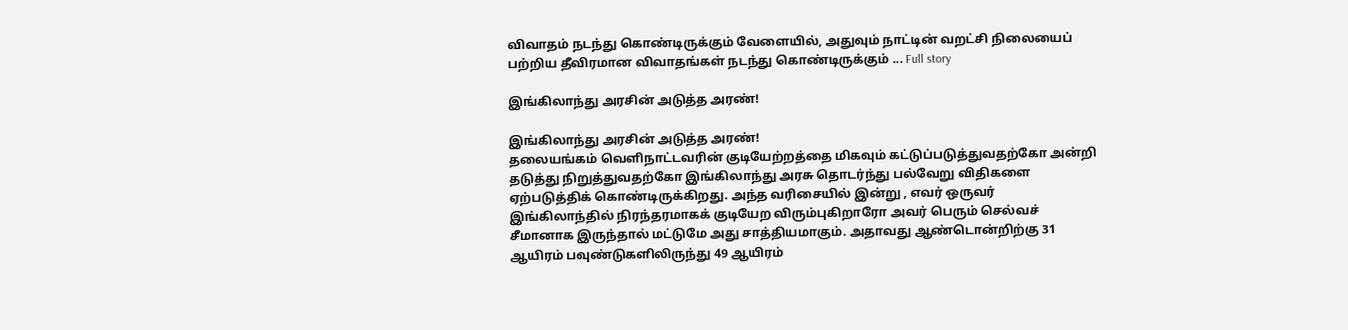விவாதம் நடந்து கொண்டிருக்கும் வேளையில், அதுவும் நாட்டின் வறட்சி நிலையைப் பற்றிய தீவிரமான விவாதங்கள் நடந்து கொண்டிருக்கும் ... Full story

இங்கிலாந்து அரசின் அடுத்த அரண்!

இங்கிலாந்து அரசின் அடுத்த அரண்!
தலையங்கம் வெளிநாட்டவரின் குடியேற்றத்தை மிகவும் கட்டுப்படுத்துவதற்கோ அன்றி தடுத்து நிறுத்துவதற்கோ இங்கிலாந்து அரசு தொடர்ந்து பல்வேறு விதிகளை ஏற்படுத்திக் கொண்டிருக்கிறது. அந்த வரிசையில் இன்று , எவர் ஒருவர் இங்கிலாந்தில் நிரந்தரமாகக் குடியேற விரும்புகிறாரோ அவர் பெரும் செல்வச் சீமானாக இருந்தால் மட்டுமே அது சாத்தியமாகும். அதாவது ஆண்டொன்றிற்கு 31 ஆயிரம் பவுண்டுகளிலிருந்து 49 ஆயிரம்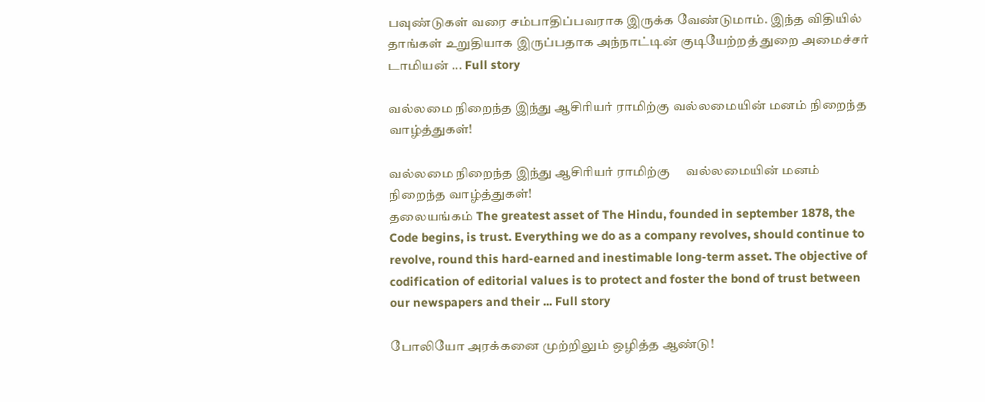பவுண்டுகள் வரை சம்பாதிப்பவராக இருக்க வேண்டுமாம். இந்த விதியில் தாங்கள் உறுதியாக இருப்பதாக அந்நாட்டின் குடியேற்றத் துறை அமைச்சர் டாமியன் ... Full story

வல்லமை நிறைந்த இந்து ஆசிரியர் ராமிற்கு வல்லமையின் மனம் நிறைந்த வாழ்த்துகள்!

வல்லமை நிறைந்த இந்து ஆசிரியர் ராமிற்கு     வல்லமையின் மனம் நிறைந்த வாழ்த்துகள்!
தலையங்கம் The greatest asset of The Hindu, founded in september 1878, the Code begins, is trust. Everything we do as a company revolves, should continue to revolve, round this hard-earned and inestimable long-term asset. The objective of codification of editorial values is to protect and foster the bond of trust between our newspapers and their ... Full story

போலியோ அரக்கனை முற்றிலும் ஒழித்த ஆண்டு!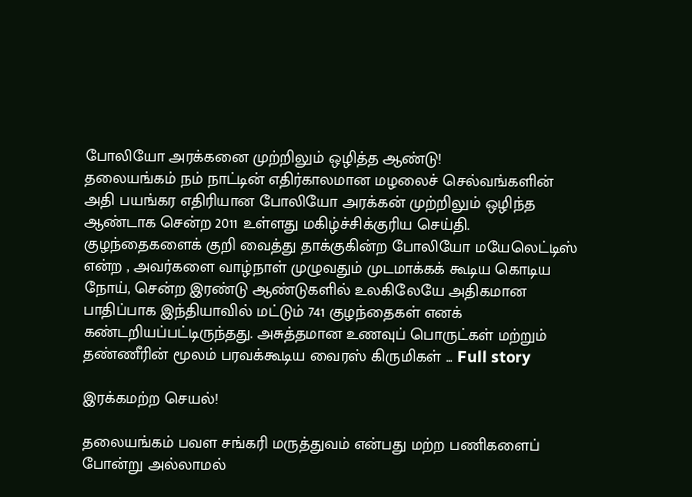போலியோ அரக்கனை முற்றிலும் ஒழித்த ஆண்டு!
தலையங்கம் நம் நாட்டின் எதிர்காலமான மழலைச் செல்வங்களின் அதி பயங்கர எதிரியான போலியோ அரக்கன் முற்றிலும் ஒழிந்த ஆண்டாக சென்ற 2011 உள்ளது மகிழ்ச்சிக்குரிய செய்தி. குழந்தைகளைக் குறி வைத்து தாக்குகின்ற போலியோ மயேலெட்டிஸ் என்ற , அவர்களை வாழ்நாள் முழுவதும் முடமாக்கக் கூடிய கொடிய நோய், சென்ற இரண்டு ஆண்டுகளில் உலகிலேயே அதிகமான பாதிப்பாக இந்தியாவில் மட்டும் 741 குழந்தைகள் எனக் கண்டறியப்பட்டிருந்தது. அசுத்தமான உணவுப் பொருட்கள் மற்றும் தண்ணீரின் மூலம் பரவக்கூடிய வைரஸ் கிருமிகள் ... Full story

இரக்கமற்ற செயல்!

தலையங்கம் பவள சங்கரி மருத்துவம் என்பது மற்ற பணிகளைப் போன்று அல்லாமல்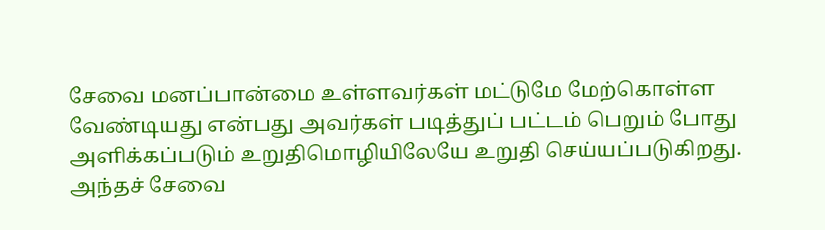சேவை மனப்பான்மை உள்ளவர்கள் மட்டுமே மேற்கொள்ள வேண்டியது என்பது அவர்கள் படித்துப் பட்டம் பெறும் போது அளிக்கப்படும் உறுதிமொழியிலேயே உறுதி செய்யப்படுகிறது. அந்தச் சேவை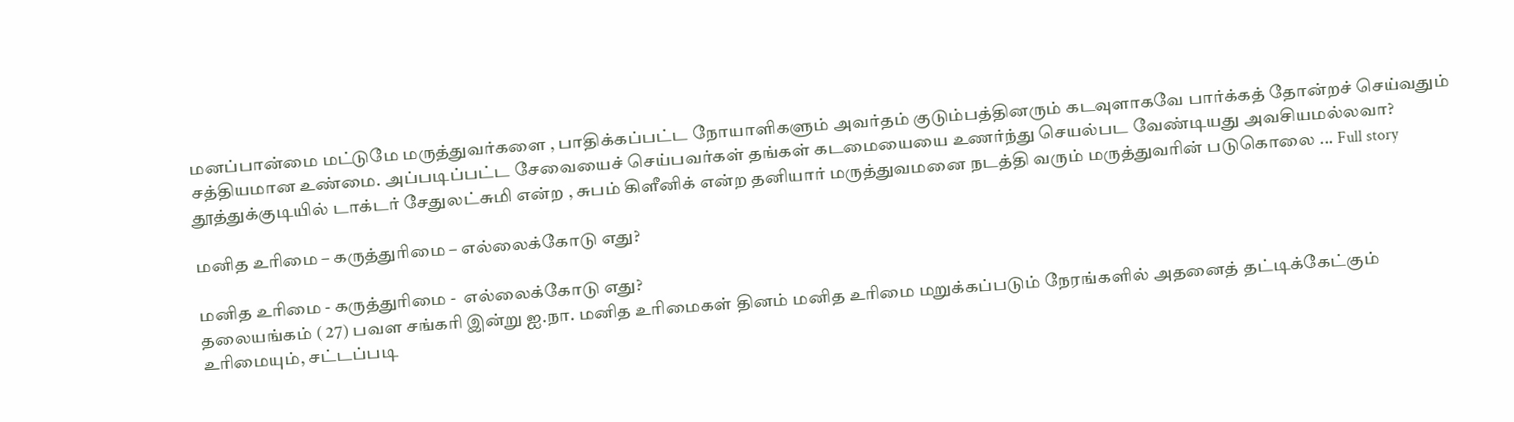மனப்பான்மை மட்டுமே மருத்துவர்களை , பாதிக்கப்பட்ட நோயாளிகளும் அவர்தம் குடும்பத்தினரும் கடவுளாகவே பார்க்கத் தோன்றச் செய்வதும் சத்தியமான உண்மை. அப்படிப்பட்ட சேவையைச் செய்பவர்கள் தங்கள் கடமையையை உணர்ந்து செயல்பட வேண்டியது அவசியமல்லவா? தூத்துக்குடியில் டாக்டர் சேதுலட்சுமி என்ற , சுபம் கிளீனிக் என்ற தனியார் மருத்துவமனை நடத்தி வரும் மருத்துவரின் படுகொலை ... Full story

மனித உரிமை – கருத்துரிமை – எல்லைக்கோடு எது?

மனித உரிமை - கருத்துரிமை -  எல்லைக்கோடு எது?
தலையங்கம் ( 27) பவள சங்கரி இன்று ஐ.நா. மனித உரிமைகள் தினம் மனித உரிமை மறுக்கப்படும் நேரங்களில் அதனைத் தட்டிக்கேட்கும் உரிமையும், சட்டப்படி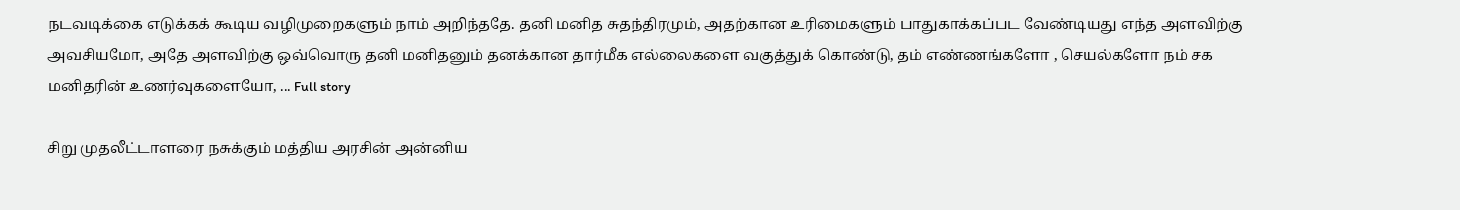நடவடிக்கை எடுக்கக் கூடிய வழிமுறைகளும் நாம் அறிந்ததே. தனி மனித சுதந்திரமும், அதற்கான உரிமைகளும் பாதுகாக்கப்பட வேண்டியது எந்த அளவிற்கு அவசியமோ, அதே அளவிற்கு ஒவ்வொரு தனி மனிதனும் தனக்கான தார்மீக எல்லைகளை வகுத்துக் கொண்டு, தம் எண்ணங்களோ , செயல்களோ நம் சக மனிதரின் உணர்வுகளையோ, ... Full story

சிறு முதலீட்டாளரை நசுக்கும் மத்திய அரசின் அன்னிய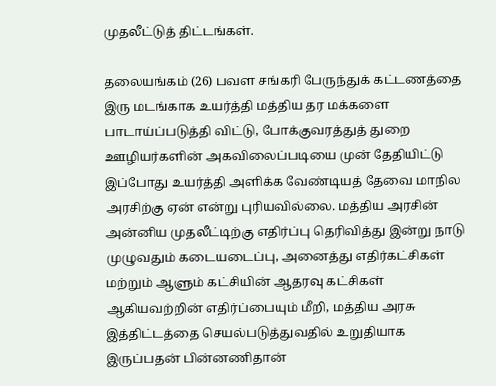முதலீட்டுத் திட்டங்கள்.

தலையங்கம் (26) பவள சங்கரி பேருந்துக் கட்டணத்தை இரு மடங்காக உயர்த்தி மத்திய தர மக்களை பாடாய்ப்படுத்தி விட்டு, போக்குவரத்துத் துறை ஊழியர்களின் அகவிலைப்படியை முன் தேதியிட்டு இப்போது உயர்த்தி அளிக்க வேண்டியத் தேவை மாநில அரசிற்கு ஏன் என்று புரியவில்லை. மத்திய அரசின் அன்னிய முதலீட்டிற்கு எதிர்ப்பு தெரிவித்து இன்று நாடு முழுவதும் கடையடைப்பு, அனைத்து எதிர்கட்சிகள் மற்றும் ஆளும் கட்சியின் ஆதரவு கட்சிகள் ஆகியவற்றின் எதிர்ப்பையும் மீறி, மத்திய அரசு இத்திட்டத்தை செயல்படுத்துவதில் உறுதியாக இருப்பதன் பின்னணிதான்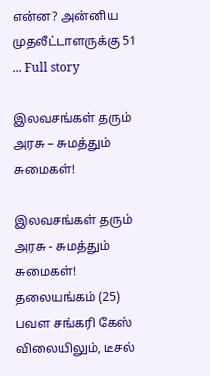என்ன? அன்னிய முதலீட்டாளருக்கு 51 ... Full story

இலவசங்கள் தரும் அரசு – சுமத்தும் சுமைகள்!

இலவசங்கள் தரும் அரசு - சுமத்தும் சுமைகள்!
தலையங்கம் (25) பவள சங்கரி கேஸ் விலையிலும், டீசல்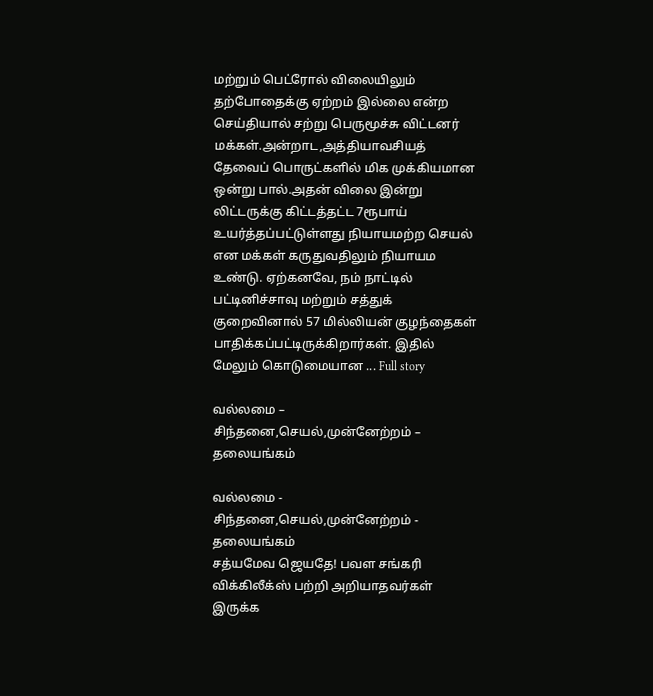மற்றும் பெட்ரோல் விலையிலும் தற்போதைக்கு ஏற்றம் இல்லை என்ற செய்தியால் சற்று பெருமூச்சு விட்டனர் மக்கள்.அன்றாட,அத்தியாவசியத் தேவைப் பொருட்களில் மிக முக்கியமான ஒன்று பால்.அதன் விலை இன்று லிட்டருக்கு கிட்டத்தட்ட 7ரூபாய் உயர்த்தப்பட்டுள்ளது நியாயமற்ற செயல் என மக்கள் கருதுவதிலும் நியாயம உண்டு. ஏற்கனவே, நம் நாட்டில் பட்டினிச்சாவு மற்றும் சத்துக் குறைவினால் 57 மில்லியன் குழந்தைகள் பாதிக்கப்பட்டிருக்கிறார்கள். இதில் மேலும் கொடுமையான ... Full story

வல்லமை – சிந்தனை,செயல்,முன்னேற்றம் – தலையங்கம்

வல்லமை - சிந்தனை,செயல்,முன்னேற்றம் - தலையங்கம்
சத்யமேவ ஜெயதே! பவள சங்கரி விக்கிலீக்ஸ் பற்றி அறியாதவர்கள் இருக்க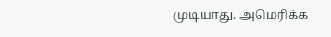முடியாது. அமெரிக்க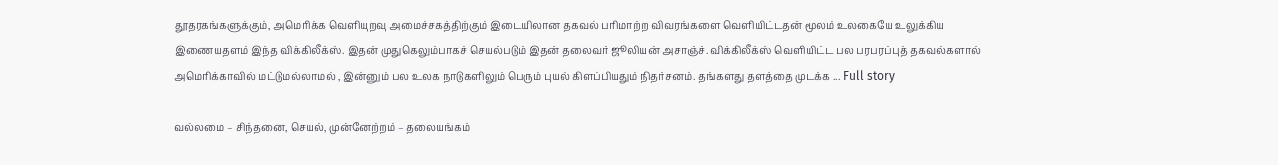தூதரகங்களுக்கும், அமெரிக்க வெளியுறவு அமைச்சகத்திற்கும் இடையிலான தகவல் பரிமாற்ற விவரங்களை வெளியிட்டதன் மூலம் உலகையே உலுக்கிய இணையதளம் இந்த விக்கிலீக்ஸ். இதன் முதுகெலும்பாகச் செயல்படும் இதன் தலைவர் ஜூலியன் அசாஞ்ச். விக்கிலீக்ஸ் வெளியிட்ட பல பரபரப்புத் தகவல்களால் அமெரிக்காவில் மட்டுமல்லாமல் , இன்னும் பல உலக நாடுகளிலும் பெரும் புயல் கிளப்பியதும் நிதர்சனம். தங்களது தளத்தை முடக்க ... Full story

வல்லமை – சிந்தனை, செயல், முன்னேற்றம் – தலையங்கம்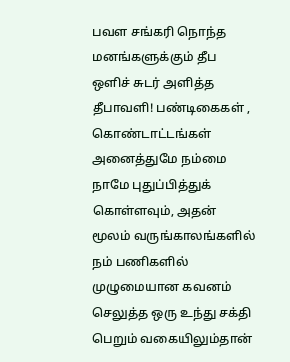பவள சங்கரி நொந்த மனங்களுக்கும் தீப ஒளிச் சுடர் அளித்த தீபாவளி! பண்டிகைகள் , கொண்டாட்டங்கள் அனைத்துமே நம்மை நாமே புதுப்பித்துக் கொள்ளவும், அதன் மூலம் வருங்காலங்களில் நம் பணிகளில் முழுமையான கவனம் செலுத்த ஒரு உந்து சக்தி பெறும் வகையிலும்தான்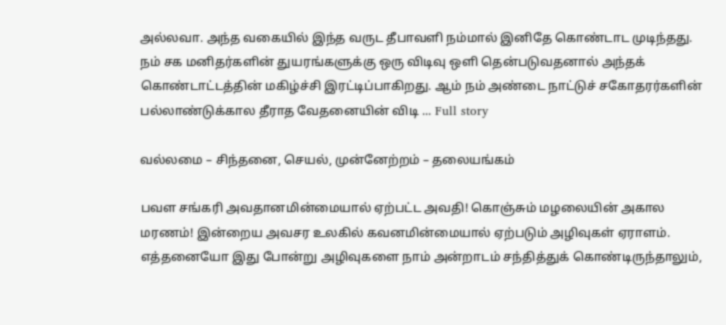அல்லவா. அந்த வகையில் இந்த வருட தீபாவளி நம்மால் இனிதே கொண்டாட முடிந்தது. நம் சக மனிதர்களின் துயரங்களுக்கு ஒரு விடிவு ஒளி தென்படுவதனால் அந்தக் கொண்டாட்டத்தின் மகிழ்ச்சி இரட்டிப்பாகிறது. ஆம் நம் அண்டை நாட்டுச் சகோதரர்களின் பல்லாண்டுக்கால தீராத வேதனையின் விடி ... Full story

வல்லமை – சிந்தனை, செயல், முன்னேற்றம் – தலையங்கம்

பவள சங்கரி அவதானமின்மையால் ஏற்பட்ட அவதி! கொஞ்சும் மழலையின் அகால மரணம்! இன்றைய அவசர உலகில் கவனமின்மையால் ஏற்படும் அழிவுகள் ஏராளம். எத்தனையோ இது போன்று அழிவுகளை நாம் அன்றாடம் சந்தித்துக் கொண்டிருந்தாலும்,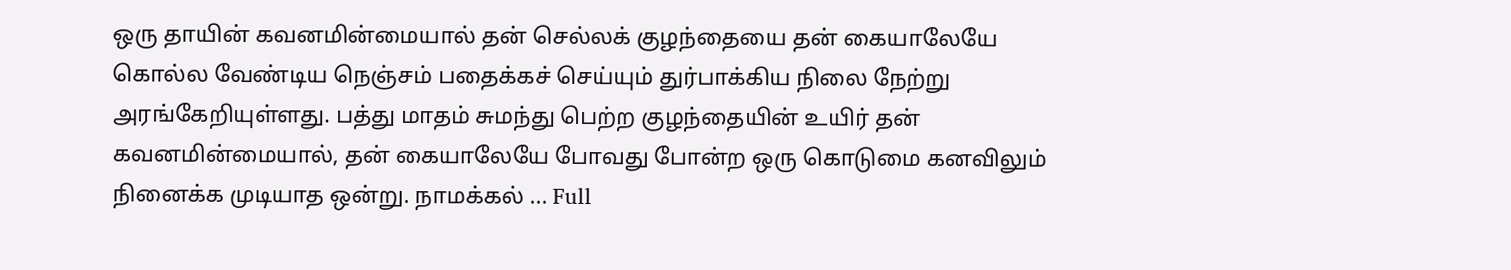ஒரு தாயின் கவனமின்மையால் தன் செல்லக் குழந்தையை தன் கையாலேயே கொல்ல வேண்டிய நெஞ்சம் பதைக்கச் செய்யும் துர்பாக்கிய நிலை நேற்று அரங்கேறியுள்ளது. பத்து மாதம் சுமந்து பெற்ற குழந்தையின் உயிர் தன் கவனமின்மையால், தன் கையாலேயே போவது போன்ற ஒரு கொடுமை கனவிலும் நினைக்க முடியாத ஒன்று. நாமக்கல் ... Full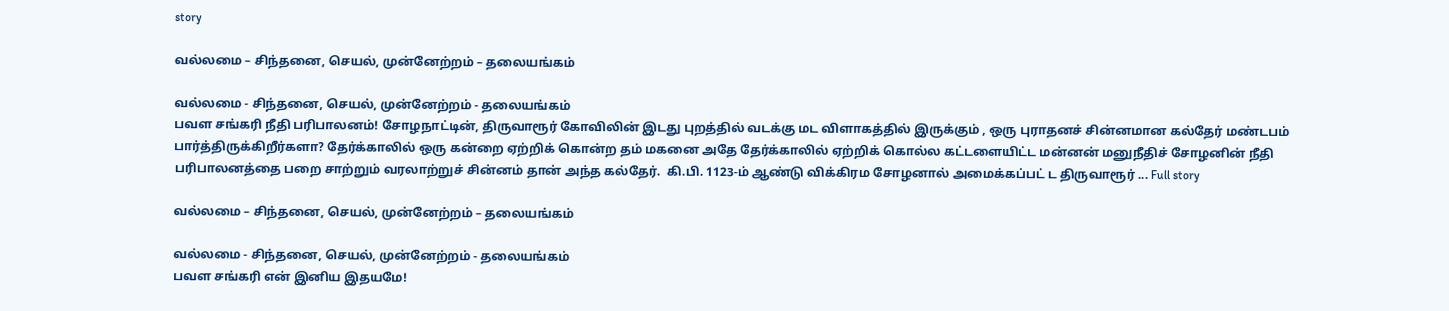story

வல்லமை – சிந்தனை, செயல், முன்னேற்றம் – தலையங்கம்

வல்லமை - சிந்தனை, செயல், முன்னேற்றம் - தலையங்கம்
பவள சங்கரி நீதி பரிபாலனம்! சோழநாட்டின், திருவாரூர் கோவிலின் இடது புறத்தில் வடக்கு மட விளாகத்தில் இருக்கும் , ஒரு புராதனச் சின்னமான கல்தேர் மண்டபம் பார்த்திருக்கிறீர்களா? தேர்க்காலில் ஒரு கன்றை ஏற்றிக் கொன்ற தம் மகனை அதே தேர்க்காலில் ஏற்றிக் கொல்ல கட்டளையிட்ட மன்னன் மனுநீதிச் சோழனின் நீதி பரிபாலனத்தை பறை சாற்றும் வரலாற்றுச் சின்னம் தான் அந்த கல்தேர்.  கி.பி. 1123-ம் ஆண்டு விக்கிரம சோழனால் அமைக்கப்பட் ட திருவாரூர் ... Full story

வல்லமை – சிந்தனை, செயல், முன்னேற்றம் – தலையங்கம்

வல்லமை - சிந்தனை, செயல், முன்னேற்றம் - தலையங்கம்
பவள சங்கரி என் இனிய இதயமே!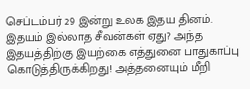செப்டம்பர் 29 இன்று உலக இதய தினம். இதயம் இல்லாத சீவன்கள் ஏது? அந்த இதயத்திற்கு இயற்கை எத்துனை பாதுகாப்பு கொடுத்திருக்கிறது! அத்தனையும் மீறி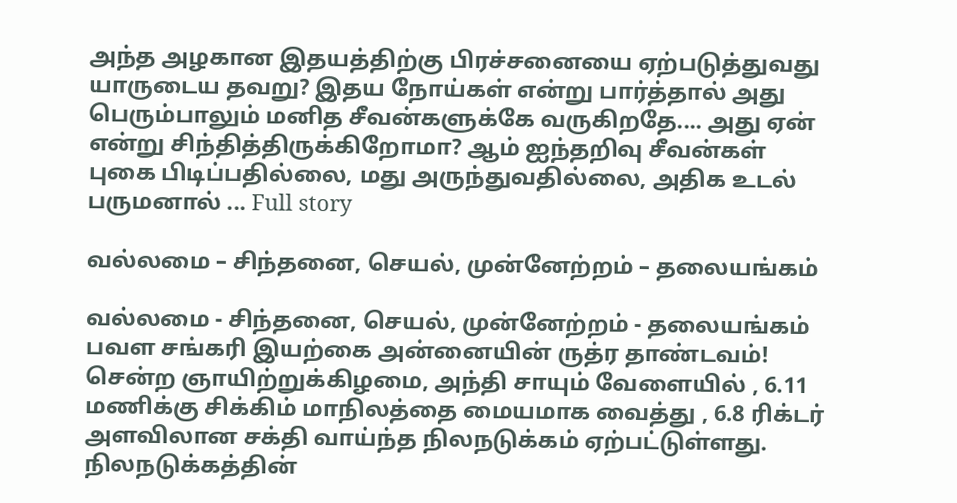அந்த அழகான இதயத்திற்கு பிரச்சனையை ஏற்படுத்துவது யாருடைய தவறு? இதய நோய்கள் என்று பார்த்தால் அது பெரும்பாலும் மனித சீவன்களுக்கே வருகிறதே.... அது ஏன் என்று சிந்தித்திருக்கிறோமா? ஆம் ஐந்தறிவு சீவன்கள் புகை பிடிப்பதில்லை, மது அருந்துவதில்லை, அதிக உடல் பருமனால் ... Full story

வல்லமை – சிந்தனை, செயல், முன்னேற்றம் – தலையங்கம்

வல்லமை - சிந்தனை, செயல், முன்னேற்றம் - தலையங்கம்
பவள சங்கரி இயற்கை அன்னையின் ருத்ர தாண்டவம்! சென்ற ஞாயிற்றுக்கிழமை, அந்தி சாயும் வேளையில் , 6.11 மணிக்கு சிக்கிம் மாநிலத்தை மையமாக வைத்து , 6.8 ரிக்டர் அளவிலான சக்தி வாய்ந்த நிலநடுக்கம் ஏற்பட்டுள்ளது. நிலநடுக்கத்தின்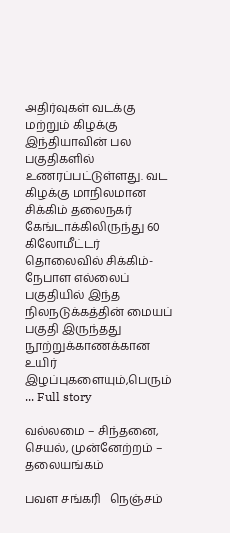அதிர்வுகள் வடக்கு மற்றும் கிழக்கு இந்தியாவின் பல பகுதிகளில் உணரப்பட்டுள்ளது. வட கிழக்கு மாநிலமான சிக்கிம் தலைநகர் கேங்டாக்கிலிருந்து 60 கிலோமீட்டர் தொலைவில் சிக்கிம்-நேபாள எல்லைப் பகுதியில் இந்த நிலநடுக்கத்தின் மையப் பகுதி இருந்தது நூற்றுக்காணக்கான உயிர் இழப்புகளையும்,பெரும் ... Full story

வல்லமை – சிந்தனை, செயல், முன்னேற்றம் – தலையங்கம்

பவள சங்கரி   நெஞ்சம்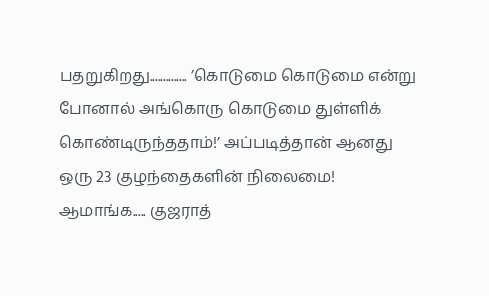பதறுகிறது.............. ’கொடுமை கொடுமை என்று போனால் அங்கொரு கொடுமை துள்ளிக் கொண்டிருந்ததாம்!’ அப்படித்தான் ஆனது ஒரு 23 குழந்தைகளின் நிலைமை! ஆமாங்க..... குஜராத்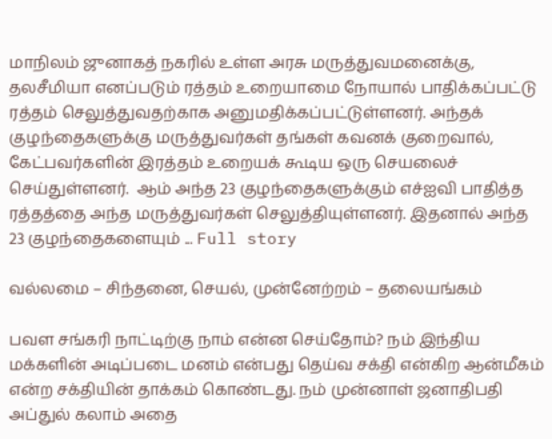மாநிலம் ஜுனாகத் நகரில் உள்ள அரசு மருத்துவமனைக்கு,  தலசீமியா எனப்படும் ரத்தம் உறையாமை நோயால் பாதிக்கப்பட்டு ரத்தம் செலுத்துவதற்காக அனுமதிக்கப்பட்டுள்ளனர். அந்தக் குழந்தைகளுக்கு மருத்துவர்கள் தங்கள் கவனக் குறைவால், கேட்பவர்களின் இரத்தம் உறையக் கூடிய ஒரு செயலைச் செய்துள்ளனர்.  ஆம் அந்த 23 குழந்தைகளுக்கும் எச்ஐவி பாதித்த ரத்தத்தை அந்த மருத்துவர்கள் செலுத்தியுள்ளனர். இதனால் அந்த 23 குழந்தைகளையும் ... Full story

வல்லமை – சிந்தனை, செயல், முன்னேற்றம் – தலையங்கம்

பவள சங்கரி நாட்டிற்கு நாம் என்ன செய்தோம்? நம் இந்திய மக்களின் அடிப்படை மனம் என்பது தெய்வ சக்தி என்கிற ஆன்மீகம் என்ற சக்தியின் தாக்கம் கொண்டது. நம் முன்னாள் ஜனாதிபதி அப்துல் கலாம் அதை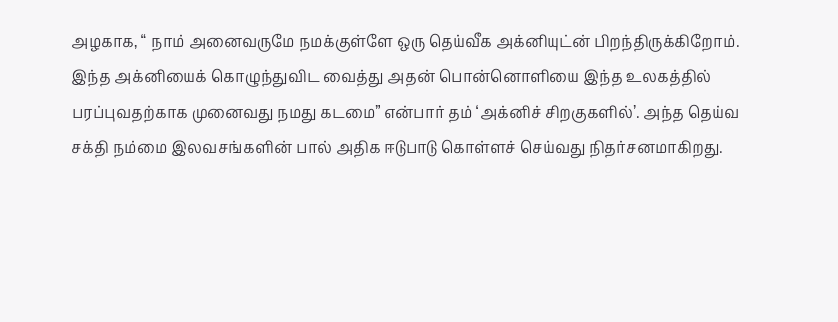அழகாக, “ நாம் அனைவருமே நமக்குள்ளே ஒரு தெய்வீக அக்னியுட்ன் பிறந்திருக்கிறோம். இந்த அக்னியைக் கொழுந்துவிட வைத்து அதன் பொன்னொளியை இந்த உலகத்தில் பரப்புவதற்காக முனைவது நமது கடமை” என்பார் தம் ‘அக்னிச் சிறகுகளில்’. அந்த தெய்வ சக்தி நம்மை இலவசங்களின் பால் அதிக ஈடுபாடு கொள்ளச் செய்வது நிதர்சனமாகிறது.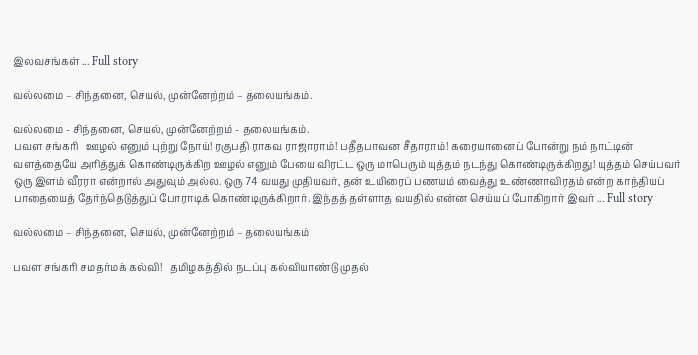இலவசங்கள் ... Full story

வல்லமை – சிந்தனை, செயல், முன்னேற்றம் – தலையங்கம்.

வல்லமை - சிந்தனை, செயல், முன்னேற்றம் - தலையங்கம்.
பவள சங்கரி   ஊழல் எனும் புற்று நோய்! ரகுபதி ராகவ ராஜாராம்! பதீதபாவன சீதாராம்! கரையானைப் போன்று நம் நாட்டின் வளத்தையே அரித்துக் கொண்டிருக்கிற ஊழல் எனும் பேயை விரட்ட ஒரு மாபெரும் யுத்தம் நடந்து கொண்டிருக்கிறது! யுத்தம் செய்பவர் ஒரு இளம் வீரரா என்றால் அதுவும் அல்ல. ஒரு 74 வயது முதியவர், தன் உயிரைப் பணயம் வைத்து உண்ணாவிரதம் என்ற காந்தியப் பாதையைத் தேர்ந்தெடுத்துப் போராடிக் கொண்டிருக்கிறார். இந்தத் தள்ளாத வயதில் என்ன செய்யப் போகிறார் இவர் ... Full story

வல்லமை – சிந்தனை, செயல், முன்னேற்றம் – தலையங்கம்

பவள சங்கரி சமதர்மக் கல்வி!   தமிழகத்தில் நடப்பு கல்வியாண்டு முதல்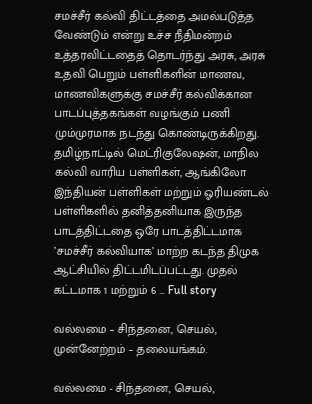சமச்சீர் கல்வி திட்டத்தை அமல்படுத்த வேண்டும் என்று உச்ச நீதிமன்றம் உத்தரவிட்டதைத் தொடர்ந்து அரசு, அரசு உதவி பெறும் பள்ளிகளின் மாணவ, மாணவிகளுக்கு சமச்சீர் கல்விக்கான பாடப்புத்தகங்கள் வழங்கும் பணி மும்முரமாக நடந்து கொண்டிருக்கிறது. தமிழ்நாட்டில் மெட்ரிகுலேஷன், மாநில கல்வி வாரிய பள்ளிகள், ஆங்கிலோ இந்தியன் பள்ளிகள் மற்றும் ஓரியண்டல் பள்ளிகளில் தனித்தனியாக இருந்த பாடத்திட்டதை ஒரே பாடத்திட்டமாக ’சமச்சீர் கல்வியாக’ மாற்ற கடந்த திமுக ஆட்சியில் திட்டமிடப்பட்டது. முதல் கட்டமாக 1 மற்றும் 6 ... Full story

வல்லமை – சிந்தனை, செயல், முன்னேற்றம் – தலையங்கம்.

வல்லமை - சிந்தனை, செயல்,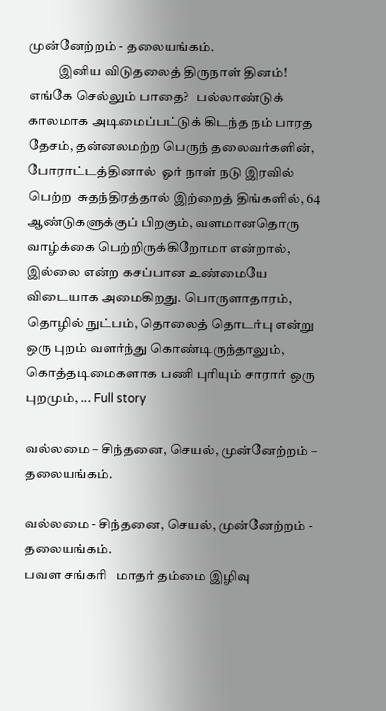முன்னேற்றம் - தலையங்கம்.
           இனிய விடுதலைத் திருநாள் தினம்!          எங்கே செல்லும் பாதை?   பல்லாண்டுக் காலமாக அடிமைப்பட்டுக் கிடந்த நம் பாரத தேசம், தன்னலமற்ற பெருந் தலைவர்களின், போராட்டத்தினால்  ஓர் நாள் நடு இரவில் பெற்ற  சுதந்திரத்தால் இற்றைத் திங்களில், 64 ஆண்டுகளுக்குப் பிறகும், வளமானதொரு வாழ்க்கை பெற்றிருக்கிறோமா என்றால், இல்லை என்ற கசப்பான உண்மையே விடையாக அமைகிறது. பொருளாதாரம், தொழில் நுட்பம், தொலைத் தொடர்பு என்று ஒரு புறம் வளர்ந்து கொண்டிருந்தாலும், கொத்தடிமைகளாக பணி புரியும் சாரார் ஒரு புறமும், ... Full story

வல்லமை – சிந்தனை, செயல், முன்னேற்றம் – தலையங்கம்.

வல்லமை - சிந்தனை, செயல், முன்னேற்றம் - தலையங்கம்.
பவள சங்கரி   மாதர் தம்மை இழிவு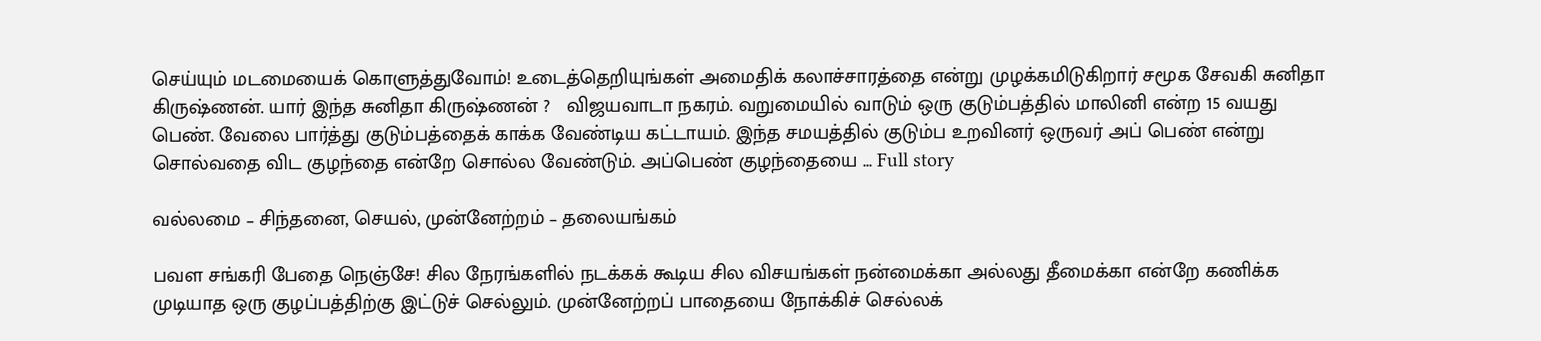செய்யும் மடமையைக் கொளுத்துவோம்! உடைத்தெறியுங்கள் அமைதிக் கலாச்சாரத்தை என்று முழக்கமிடுகிறார் சமூக சேவகி சுனிதா கிருஷ்ணன். யார் இந்த சுனிதா கிருஷ்ணன் ?   விஜயவாடா நகரம். வறுமையில் வாடும் ஒரு குடும்பத்தில் மாலினி என்ற 15 வயது பெண். வேலை பார்த்து குடும்பத்தைக் காக்க வேண்டிய கட்டாயம். இந்த சமயத்தில் குடும்ப உறவினர் ஒருவர் அப் பெண் என்று சொல்வதை விட குழந்தை என்றே சொல்ல வேண்டும். அப்பெண் குழந்தையை ... Full story

வல்லமை – சிந்தனை, செயல், முன்னேற்றம் – தலையங்கம்

பவள சங்கரி பேதை நெஞ்சே! சில நேரங்களில் நடக்கக் கூடிய சில விசயங்கள் நன்மைக்கா அல்லது தீமைக்கா என்றே கணிக்க முடியாத ஒரு குழப்பத்திற்கு இட்டுச் செல்லும். முன்னேற்றப் பாதையை நோக்கிச் செல்லக்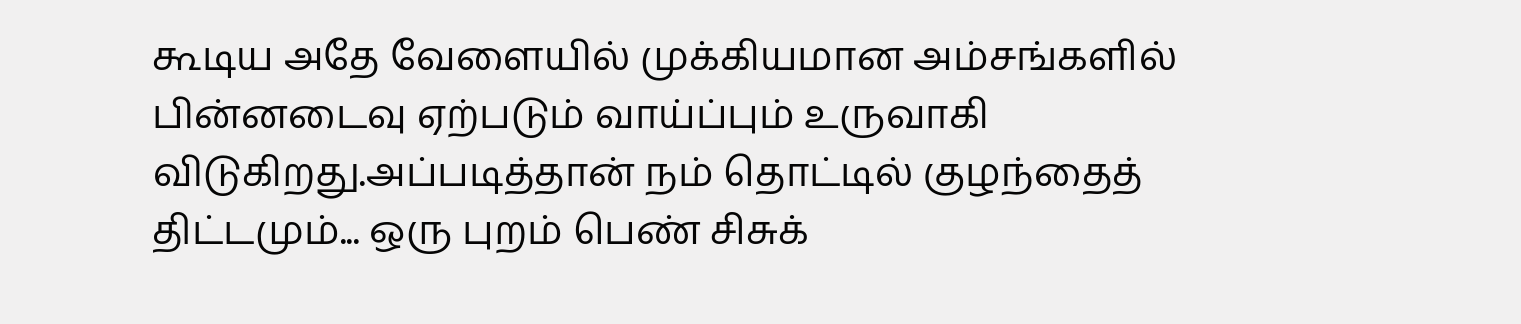கூடிய அதே வேளையில் முக்கியமான அம்சங்களில் பின்னடைவு ஏற்படும் வாய்ப்பும் உருவாகி விடுகிறது.அப்படித்தான் நம் தொட்டில் குழந்தைத் திட்டமும்... ஒரு புறம் பெண் சிசுக்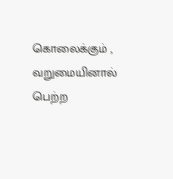கொலைக்கும் , வறுமையினால் பெற்ற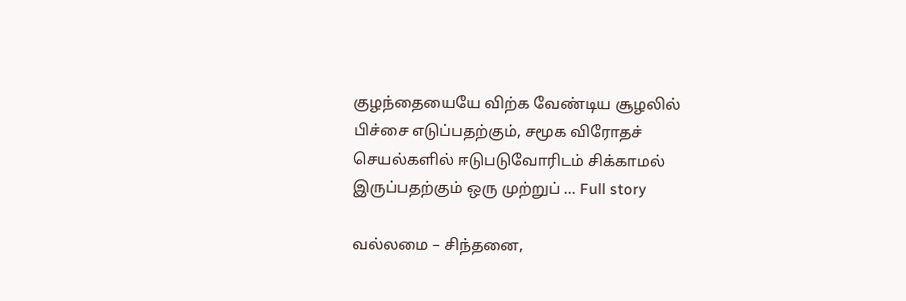குழந்தையையே விற்க வேண்டிய சூழலில் பிச்சை எடுப்பதற்கும், சமூக விரோதச் செயல்களில் ஈடுபடுவோரிடம் சிக்காமல் இருப்பதற்கும் ஒரு முற்றுப் ... Full story

வல்லமை – சிந்தனை,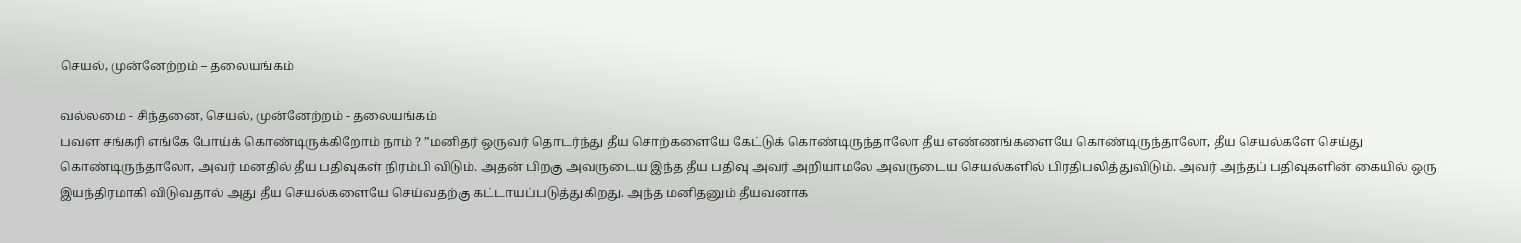செயல், முன்னேற்றம் – தலையங்கம்

வல்லமை - சிந்தனை, செயல், முன்னேற்றம் - தலையங்கம்
பவள சங்கரி எங்கே போய்க் கொண்டிருக்கிறோம் நாம் ? ”மனிதர் ஒருவர் தொடர்ந்து தீய சொற்களையே கேட்டுக் கொண்டிருந்தாலோ தீய எண்ணங்களையே கொண்டிருந்தாலோ, தீய செயல்களே செய்து கொண்டிருந்தாலோ, அவர் மனதில் தீய பதிவுகள் நிரம்பி விடும். அதன் பிறகு அவருடைய இந்த தீய பதிவு அவர் அறியாமலே அவருடைய செயல்களில் பிரதிபலித்துவிடும். அவர் அந்தப் பதிவுகளின் கையில் ஒரு இயந்திரமாகி விடுவதால் அது தீய செயல்களையே செய்வதற்கு கட்டாயப்படுத்துகிறது. அந்த மனிதனும் தீயவனாக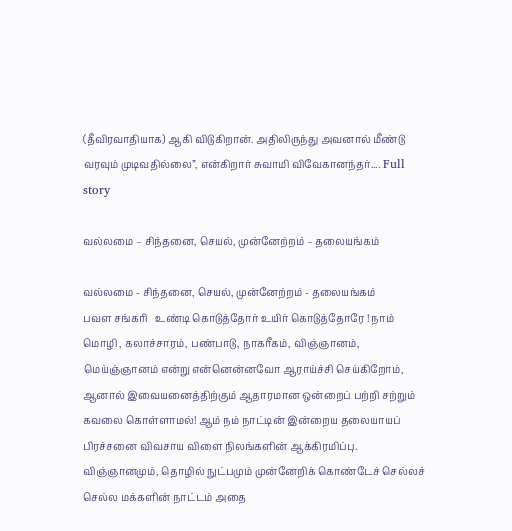(தீவிரவாதியாக) ஆகி விடுகிறான். அதிலிருந்து அவனால் மீண்டு வரவும் முடிவதில்லை”, என்கிறார் சுவாமி விவேகானந்தர்.... Full story

வல்லமை – சிந்தனை, செயல், முன்னேற்றம் – தலையங்கம்

வல்லமை - சிந்தனை, செயல், முன்னேற்றம் - தலையங்கம்
பவள சங்கரி   உண்டி கொடுத்தோர் உயிர் கொடுத்தோரே ! நாம் மொழி , கலாச்சாரம், பண்பாடு, நாகரீகம், விஞ்ஞானம், மெய்ஞ்ஞானம் என்று என்னென்னவோ ஆராய்ச்சி செய்கிறோம், ஆனால் இவையனைத்திற்கும் ஆதாரமான ஒன்றைப் பற்றி சற்றும் கவலை கொள்ளாமல்! ஆம் நம் நாட்டின் இன்றைய தலையாயப் பிரச்சனை விவசாய விளை நிலங்களின் ஆக்கிரமிப்பு. விஞ்ஞானமும், தொழில் நுட்பமும் முன்னேறிக் கொண்டேச் செல்லச் செல்ல மக்களின் நாட்டம் அதை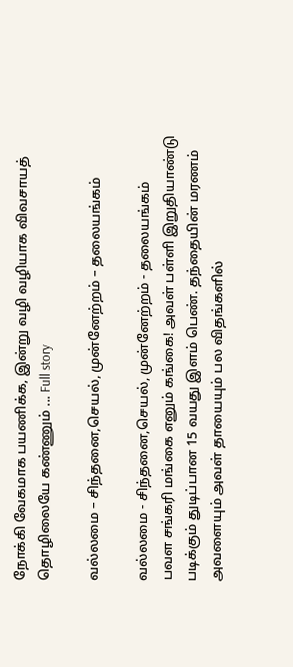நோக்கி வேகமாக பயணிக்க, இன்று வழி வழியாக விவசாயத் தொழிலையே கண்ணும் ... Full story

வல்லமை – சிந்தனை,செயல், முன்னேற்றம் – தலையங்கம்

வல்லமை - சிந்தனை,செயல், முன்னேற்றம் - தலையங்கம்
பவள சங்கரி மங்கை எனும் கங்கை! அவள் பள்ளி இறுதியாண்டு படிக்கும் துடிப்பான 15 வயது இளம் பெண். தந்தையின் மரணம் அவளையும் அவள் தாயையும் பல விதங்களில்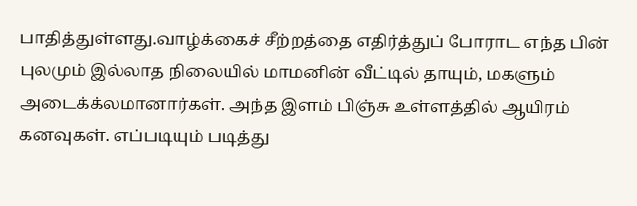பாதித்துள்ளது.வாழ்க்கைச் சீற்றத்தை எதிர்த்துப் போராட எந்த பின் புலமும் இல்லாத நிலையில் மாமனின் வீட்டில் தாயும், மகளும் அடைக்க்லமானார்கள். அந்த இளம் பிஞ்சு உள்ளத்தில் ஆயிரம் கனவுகள். எப்படியும் படித்து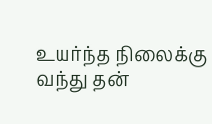உயர்ந்த நிலைக்கு வந்து தன்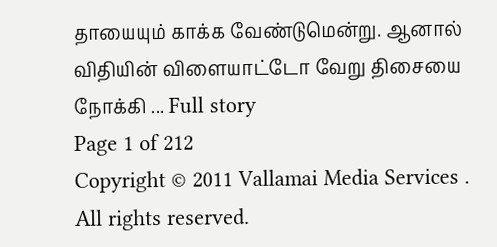தாயையும் காக்க வேண்டுமென்று. ஆனால் விதியின் விளையாட்டோ வேறு திசையை நோக்கி ... Full story
Page 1 of 212
Copyright © 2011 Vallamai Media Services . All rights reserved.